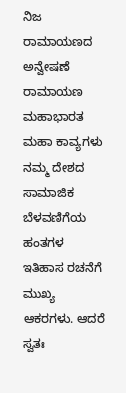ನಿಜ ರಾಮಾಯಣದ ಅನ್ವೇಷಣೆ
ರಾಮಾಯಣ ಮಹಾಭಾರತ ಮಹಾ ಕಾವ್ಯಗಳು ನಮ್ಮ ದೇಶದ ಸಾಮಾಜಿಕ ಬೆಳವಣಿಗೆಯ ಹಂತಗಳ ಇತಿಹಾಸ ರಚನೆಗೆ ಮುಖ್ಯ ಆಕರಗಳು. ಆದರೆ ಸ್ವತಃ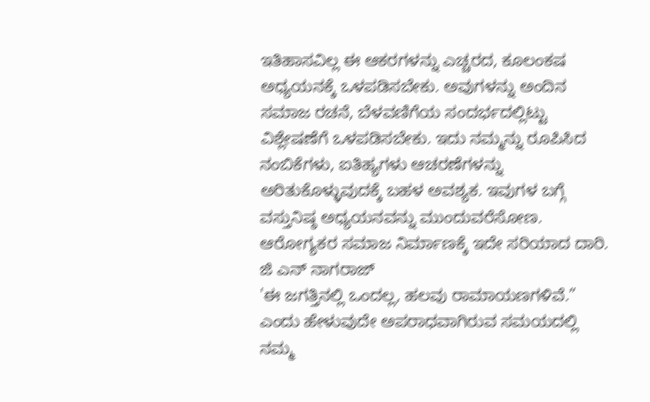ಇತಿಹಾಸವಿಲ್ಲ ಈ ಆಕರಗಳನ್ನು ಎಚ್ಚರದ, ಕೂಲಂಕಷ ಅಧ್ಯಯನಕ್ಕೆ ಒಳಪಡಿಸಬೇಕು. ಅವುಗಳನ್ನು ಅಂದಿನ ಸಮಾಜ ರಚನೆ, ಬೆಳವಣಿಗೆಯ ಸಂದರ್ಭದಲ್ಲಿಟ್ಟು ವಿಶ್ಲೇಷಣೆಗೆ ಒಳಪಡಿಸಬೇಕು. ಇದು ನಮ್ಮನ್ನು ರೂಪಿಸಿದ ನಂಬಿಕೆಗಳು, ಐತಿಹ್ಯಗಳು ಆಚರಣೆಗಳನ್ನು ಅರಿತುಕೊಳ್ಳುವುದಕ್ಕೆ ಬಹಳ ಅವಶ್ಯಕ. ಇವುಗಳ ಬಗ್ಗೆ ವಸ್ತುನಿಷ್ಠ ಅಧ್ಯಯನವನ್ನು ಮುಂದುವರೆಸೋಣ. ಆರೋಗ್ಯಕರ ಸಮಾಜ ನಿರ್ಮಾಣಕ್ಕೆ ಇದೇ ಸರಿಯಾದ ದಾರಿ.
ಜಿ ಎನ್ ನಾಗರಾಜ್
'ಈ ಜಗತ್ತಿನಲ್ಲಿ ಒಂದಲ್ಲ, ಹಲವು ರಾಮಾಯಣಗಳಿವೆ.” ಎಂದು ಹೇಳುವುದೇ ಅಪರಾಧವಾಗಿರುವ ಸಮಯದಲ್ಲಿ ನಮ್ಮ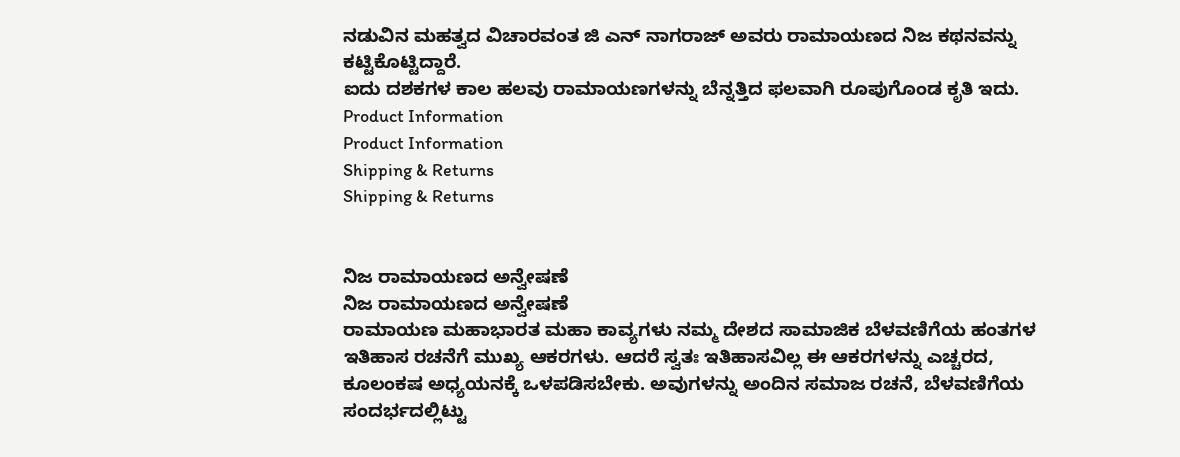ನಡುವಿನ ಮಹತ್ವದ ವಿಚಾರವಂತ ಜಿ ಎನ್ ನಾಗರಾಜ್ ಅವರು ರಾಮಾಯಣದ ನಿಜ ಕಥನವನ್ನು ಕಟ್ಟಿಕೊಟ್ಟಿದ್ದಾರೆ.
ಐದು ದಶಕಗಳ ಕಾಲ ಹಲವು ರಾಮಾಯಣಗಳನ್ನು ಬೆನ್ನತ್ತಿದ ಫಲವಾಗಿ ರೂಪುಗೊಂಡ ಕೃತಿ ಇದು.
Product Information
Product Information
Shipping & Returns
Shipping & Returns


ನಿಜ ರಾಮಾಯಣದ ಅನ್ವೇಷಣೆ
ನಿಜ ರಾಮಾಯಣದ ಅನ್ವೇಷಣೆ
ರಾಮಾಯಣ ಮಹಾಭಾರತ ಮಹಾ ಕಾವ್ಯಗಳು ನಮ್ಮ ದೇಶದ ಸಾಮಾಜಿಕ ಬೆಳವಣಿಗೆಯ ಹಂತಗಳ ಇತಿಹಾಸ ರಚನೆಗೆ ಮುಖ್ಯ ಆಕರಗಳು. ಆದರೆ ಸ್ವತಃ ಇತಿಹಾಸವಿಲ್ಲ ಈ ಆಕರಗಳನ್ನು ಎಚ್ಚರದ, ಕೂಲಂಕಷ ಅಧ್ಯಯನಕ್ಕೆ ಒಳಪಡಿಸಬೇಕು. ಅವುಗಳನ್ನು ಅಂದಿನ ಸಮಾಜ ರಚನೆ, ಬೆಳವಣಿಗೆಯ ಸಂದರ್ಭದಲ್ಲಿಟ್ಟು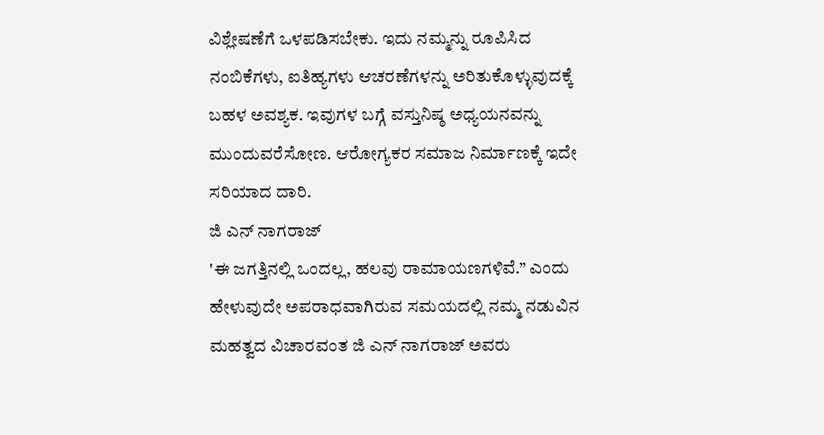ವಿಶ್ಲೇಷಣೆಗೆ ಒಳಪಡಿಸಬೇಕು. ಇದು ನಮ್ಮನ್ನು ರೂಪಿಸಿದ ನಂಬಿಕೆಗಳು, ಐತಿಹ್ಯಗಳು ಆಚರಣೆಗಳನ್ನು ಅರಿತುಕೊಳ್ಳುವುದಕ್ಕೆ ಬಹಳ ಅವಶ್ಯಕ. ಇವುಗಳ ಬಗ್ಗೆ ವಸ್ತುನಿಷ್ಠ ಅಧ್ಯಯನವನ್ನು ಮುಂದುವರೆಸೋಣ. ಆರೋಗ್ಯಕರ ಸಮಾಜ ನಿರ್ಮಾಣಕ್ಕೆ ಇದೇ ಸರಿಯಾದ ದಾರಿ.
ಜಿ ಎನ್ ನಾಗರಾಜ್
'ಈ ಜಗತ್ತಿನಲ್ಲಿ ಒಂದಲ್ಲ, ಹಲವು ರಾಮಾಯಣಗಳಿವೆ.” ಎಂದು ಹೇಳುವುದೇ ಅಪರಾಧವಾಗಿರುವ ಸಮಯದಲ್ಲಿ ನಮ್ಮ ನಡುವಿನ ಮಹತ್ವದ ವಿಚಾರವಂತ ಜಿ ಎನ್ ನಾಗರಾಜ್ ಅವರು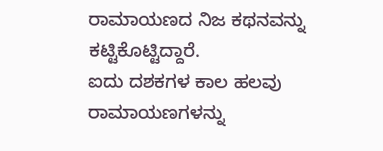ರಾಮಾಯಣದ ನಿಜ ಕಥನವನ್ನು ಕಟ್ಟಿಕೊಟ್ಟಿದ್ದಾರೆ.
ಐದು ದಶಕಗಳ ಕಾಲ ಹಲವು ರಾಮಾಯಣಗಳನ್ನು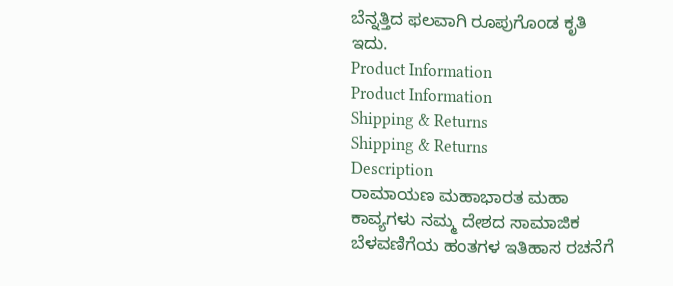ಬೆನ್ನತ್ತಿದ ಫಲವಾಗಿ ರೂಪುಗೊಂಡ ಕೃತಿ ಇದು.
Product Information
Product Information
Shipping & Returns
Shipping & Returns
Description
ರಾಮಾಯಣ ಮಹಾಭಾರತ ಮಹಾ ಕಾವ್ಯಗಳು ನಮ್ಮ ದೇಶದ ಸಾಮಾಜಿಕ ಬೆಳವಣಿಗೆಯ ಹಂತಗಳ ಇತಿಹಾಸ ರಚನೆಗೆ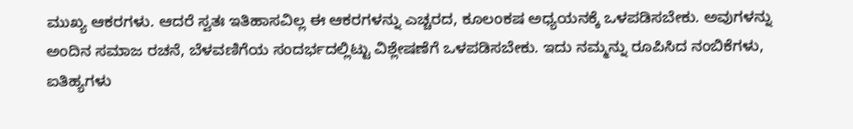ಮುಖ್ಯ ಆಕರಗಳು. ಆದರೆ ಸ್ವತಃ ಇತಿಹಾಸವಿಲ್ಲ ಈ ಆಕರಗಳನ್ನು ಎಚ್ಚರದ, ಕೂಲಂಕಷ ಅಧ್ಯಯನಕ್ಕೆ ಒಳಪಡಿಸಬೇಕು. ಅವುಗಳನ್ನು ಅಂದಿನ ಸಮಾಜ ರಚನೆ, ಬೆಳವಣಿಗೆಯ ಸಂದರ್ಭದಲ್ಲಿಟ್ಟು ವಿಶ್ಲೇಷಣೆಗೆ ಒಳಪಡಿಸಬೇಕು. ಇದು ನಮ್ಮನ್ನು ರೂಪಿಸಿದ ನಂಬಿಕೆಗಳು, ಐತಿಹ್ಯಗಳು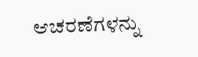ಆಚರಣೆಗಳನ್ನು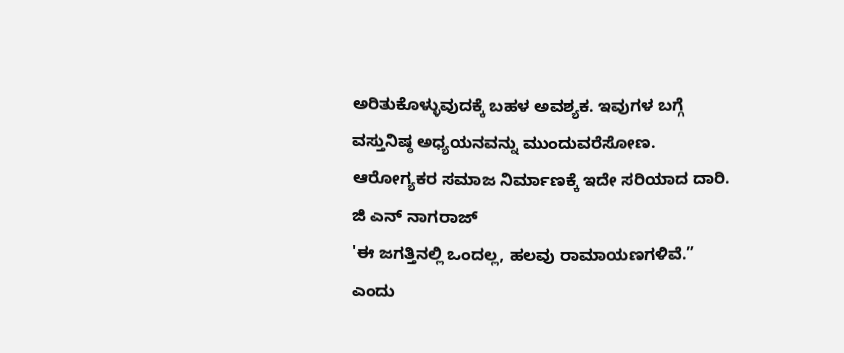ಅರಿತುಕೊಳ್ಳುವುದಕ್ಕೆ ಬಹಳ ಅವಶ್ಯಕ. ಇವುಗಳ ಬಗ್ಗೆ ವಸ್ತುನಿಷ್ಠ ಅಧ್ಯಯನವನ್ನು ಮುಂದುವರೆಸೋಣ. ಆರೋಗ್ಯಕರ ಸಮಾಜ ನಿರ್ಮಾಣಕ್ಕೆ ಇದೇ ಸರಿಯಾದ ದಾರಿ.
ಜಿ ಎನ್ ನಾಗರಾಜ್
'ಈ ಜಗತ್ತಿನಲ್ಲಿ ಒಂದಲ್ಲ, ಹಲವು ರಾಮಾಯಣಗಳಿವೆ.” ಎಂದು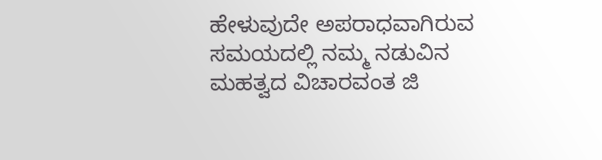ಹೇಳುವುದೇ ಅಪರಾಧವಾಗಿರುವ ಸಮಯದಲ್ಲಿ ನಮ್ಮ ನಡುವಿನ ಮಹತ್ವದ ವಿಚಾರವಂತ ಜಿ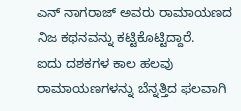ಎನ್ ನಾಗರಾಜ್ ಅವರು ರಾಮಾಯಣದ ನಿಜ ಕಥನವನ್ನು ಕಟ್ಟಿಕೊಟ್ಟಿದ್ದಾರೆ.
ಐದು ದಶಕಗಳ ಕಾಲ ಹಲವು ರಾಮಾಯಣಗಳನ್ನು ಬೆನ್ನತ್ತಿದ ಫಲವಾಗಿ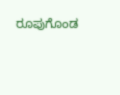ರೂಪುಗೊಂಡ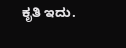ಕೃತಿ ಇದು.